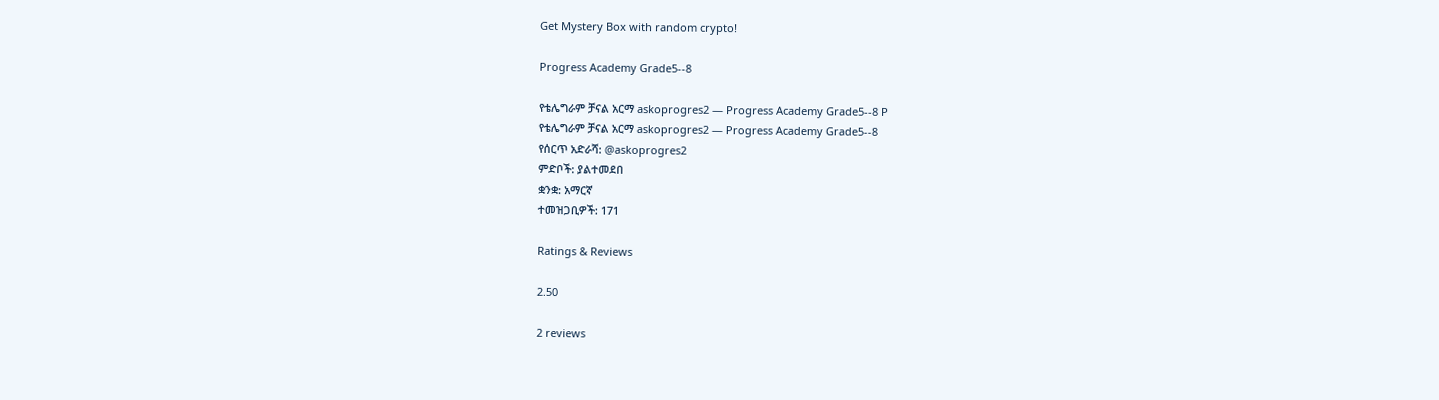Get Mystery Box with random crypto!

Progress Academy Grade5--8

የቴሌግራም ቻናል አርማ askoprogres2 — Progress Academy Grade5--8 P
የቴሌግራም ቻናል አርማ askoprogres2 — Progress Academy Grade5--8
የሰርጥ አድራሻ: @askoprogres2
ምድቦች: ያልተመደበ
ቋንቋ: አማርኛ
ተመዝጋቢዎች: 171

Ratings & Reviews

2.50

2 reviews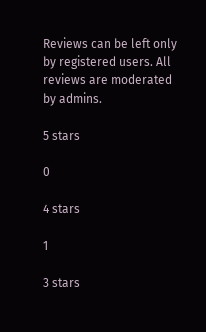Reviews can be left only by registered users. All reviews are moderated by admins.

5 stars

0

4 stars

1

3 stars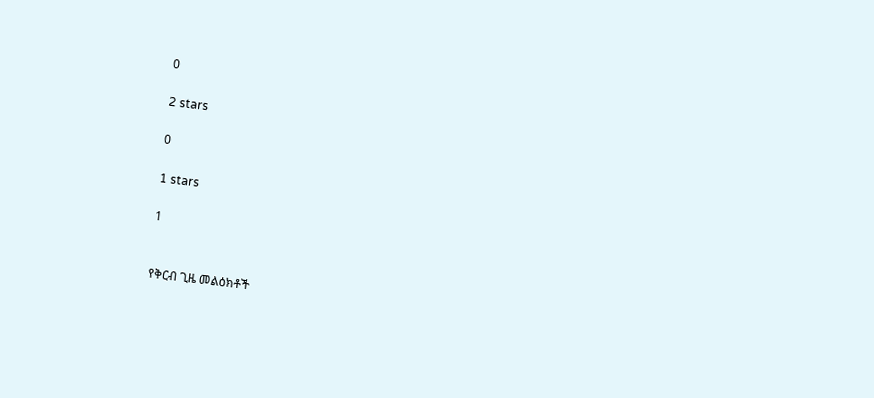0

2 stars

0

1 stars

1


የቅርብ ጊዜ መልዕክቶች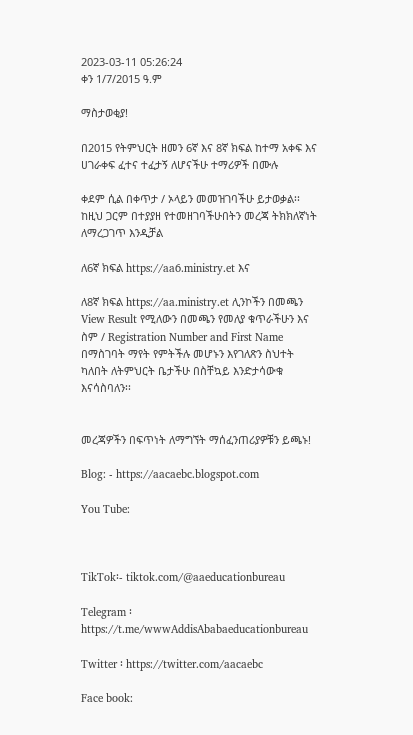2023-03-11 05:26:24
ቀን 1/7/2015 ዓ.ም

ማስታወቂያ!

በ2015 የትምህርት ዘመን 6ኛ እና 8ኛ ክፍል ከተማ አቀፍ እና ሀገራቀፍ ፈተና ተፈታኝ ለሆናችሁ ተማሪዎች በሙሉ

ቀደም ሲል በቀጥታ / ኦላይን መመዝገባችሁ ይታወቃል፡፡ ከዚህ ጋርም በተያያዘ የተመዘገባችሁበትን መረጃ ትክክለኛነት ለማረጋገጥ እንዲቻል

ለ6ኛ ክፍል https://aa6.ministry.et እና

ለ8ኛ ክፍል https://aa.ministry.et ሊንኮችን በመጫን View Result የሚለውን በመጫን የመለያ ቁጥራችሁን እና ስም / Registration Number and First Name በማስገባት ማየት የምትችሉ መሆኑን እየገለጽን ስህተት ካለበት ለትምህርት ቤታችሁ በስቸኳይ እንድታሳውቁ እናሳስባለን፡፡


መረጃዎችን በፍጥነት ለማግኘት ማሰፈንጠሪያዎቹን ይጫኑ!

Blog: - https://aacaebc.blogspot.com

You Tube:



TikTok፡- tiktok.com/@aaeducationbureau

Telegram ፡ https://t.me/wwwAddisAbabaeducationbureau

Twitter ፡ https://twitter.com/aacaebc

Face book: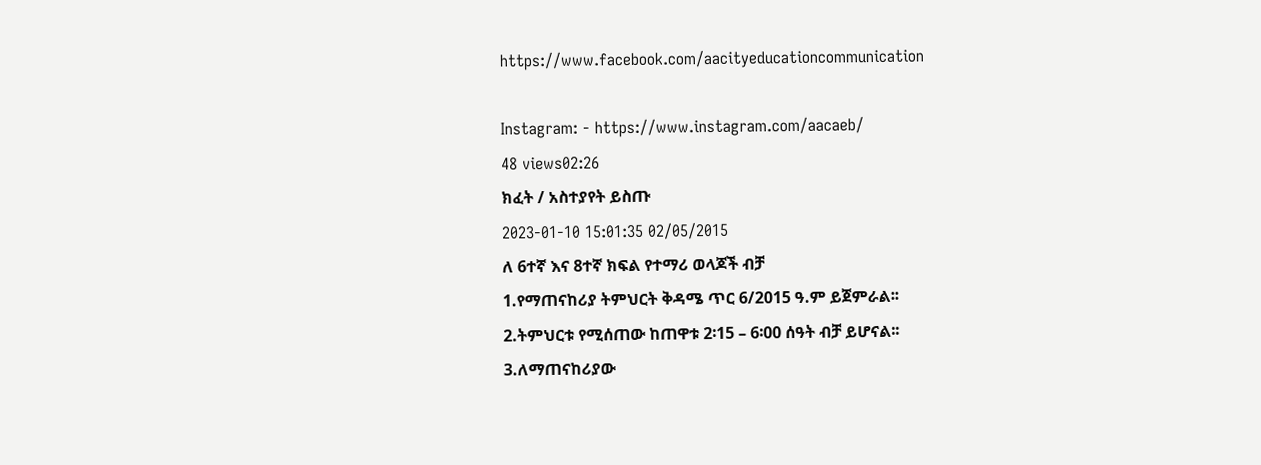https://www.facebook.com/aacityeducationcommunication

Instagram: - https://www.instagram.com/aacaeb/
48 views02:26
ክፈት / አስተያየት ይስጡ
2023-01-10 15:01:35 02/05/2015
ለ 6ተኛ እና 8ተኛ ክፍል የተማሪ ወላጆች ብቻ
1.የማጠናከሪያ ትምህርት ቅዳሜ ጥር 6/2015 ዓ.ም ይጀምራል፡፡
2.ትምህርቱ የሚሰጠው ከጠዋቱ 2፡15 – 6፡00 ሰዓት ብቻ ይሆናል፡፡
3.ለማጠናከሪያው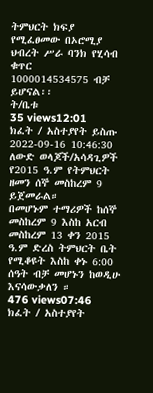ትምህርት ክፍያ የሚፈፀመው በኦሮሚያ
ህብረት ሥራ ባንክ የሂሳብ ቁጥር
1000014534575 ብቻ ይሆናል፡፡
ት/ቤቱ
35 views12:01
ክፈት / አስተያየት ይስጡ
2022-09-16 10:46:30 ለውድ ወላጆች/አሳዳጊዎች
የ2015 ዓ.ም የትምህርት ዘመን ሰኞ መስከረም 9 ይጀመራል።
በመሆኑም ተማሪዎች ከሰኞ መስከረም 9 እስከ አርብ መስከረም 13 ቀን 2015 ዓ.ም ድረስ ትምህርት ቤት የሚቆዩት እስከ ቀኑ 6:00 ሰዓት ብቻ መሆኑን ከወዲሁ እናሳውቃለን ።
476 views07:46
ክፈት / አስተያየት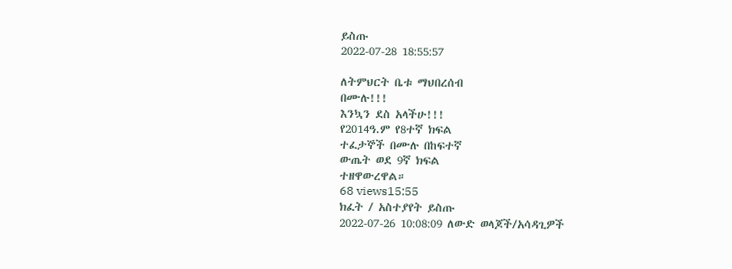ይስጡ
2022-07-28 18:55:57

ለትምህርት ቤቱ ማህበረሰብ
በሙሉ!!!
እንኳን ደስ አላችሁ!!!
የ2014ዓ.ም የ8ተኛ ክፍል
ተፈታኞች በሙሉ በከፍተኛ
ውጤት ወደ 9ኛ ክፍል
ተዘዋውረዋል።
68 views15:55
ክፈት / አስተያየት ይስጡ
2022-07-26 10:08:09 ለውድ ወላጆች/አሳዳጊዎች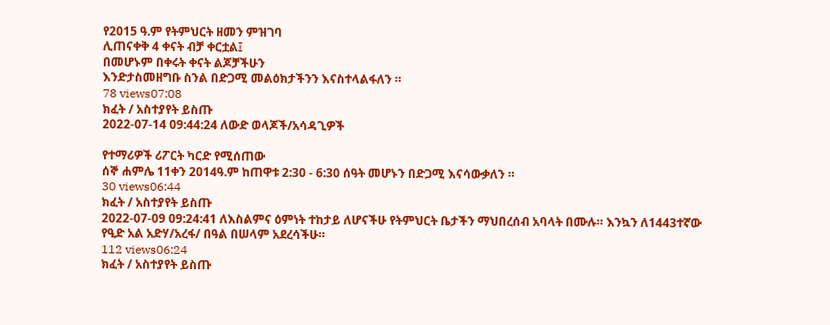የ2015 ዓ.ም የትምህርት ዘመን ምዝገባ
ሊጠናቀቅ 4 ቀናት ብቻ ቀርቷል፤
በመሆኑም በቀሩት ቀናት ልጆቻችሁን
እንድታስመዘግቡ ስንል በድጋሚ መልዕክታችንን እናስተላልፋለን ።
78 views07:08
ክፈት / አስተያየት ይስጡ
2022-07-14 09:44:24 ለውድ ወላጆች/አሳዳጊዎች

የተማሪዎች ሪፖርት ካርድ የሚሰጠው
ሰኞ ሐምሌ 11ቀን 2014ዓ.ም ከጠዋቱ 2:30 - 6:30 ሰዓት መሆኑን በድጋሚ እናሳውቃለን ።
30 views06:44
ክፈት / አስተያየት ይስጡ
2022-07-09 09:24:41 ለእስልምና ዕምነት ተከታይ ለሆናችሁ የትምህርት ቤታችን ማህበረሰብ አባላት በሙሉ። እንኳን ለ1443ተኛው የዒድ አል አድሃ/አረፋ/ በዓል በሠላም አደረሳችሁ።
112 views06:24
ክፈት / አስተያየት ይስጡ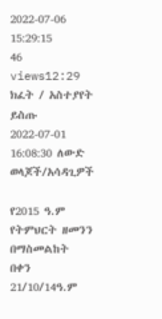2022-07-06 15:29:15
46 views12:29
ክፈት / አስተያየት ይስጡ
2022-07-01 16:08:30 ለውድ ወላጆች/አሳዳጊዎች

የ2015 ዓ.ም የትምህርት ዘመንን በማስመልከት በቀን 21/10/14ዓ.ም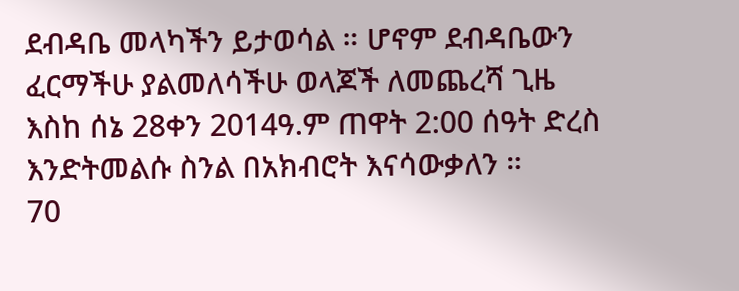ደብዳቤ መላካችን ይታወሳል ። ሆኖም ደብዳቤውን ፈርማችሁ ያልመለሳችሁ ወላጆች ለመጨረሻ ጊዜ እስከ ሰኔ 28ቀን 2014ዓ.ም ጠዋት 2:00 ሰዓት ድረስ እንድትመልሱ ስንል በአክብሮት እናሳውቃለን ።
70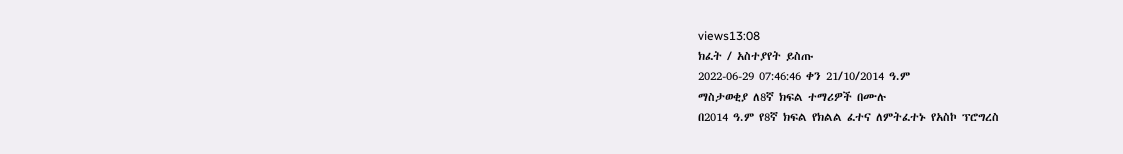views13:08
ክፈት / አስተያየት ይስጡ
2022-06-29 07:46:46 ቀን 21/10/2014 ዓ.ም
ማስታወቂያ ለ8ኛ ክፍል ተማሪዎች በሙሉ
በ2014 ዓ.ም የ8ኛ ክፍል የክልል ፈተና ለምትፈተኑ የአስኮ ፕሮግረስ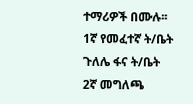ተማሪዎች በሙሉ፡፡
1ኛ የመፈተኛ ት/ቤት ጉለሌ ፋና ት/ቤት
2ኛ መግለጫ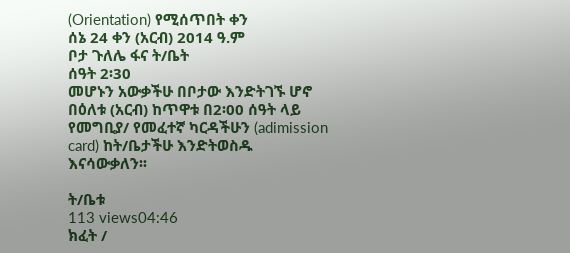(Orientation) የሚሰጥበት ቀን
ሰኔ 24 ቀን (አርብ) 2014 ዓ.ም
ቦታ ጉለሌ ፋና ት/ቤት
ሰዓት 2፡30
መሆኑን አውቃችሁ በቦታው እንድትገኙ ሆኖ በዕለቱ (አርብ) ከጥዋቱ በ2፡00 ሰዓት ላይ የመግቢያ/ የመፈተኛ ካርዳችሁን (adimission card) ከት/ቤታችሁ እንድትወስዱ እናሳውቃለን፡፡

ት/ቤቱ
113 views04:46
ክፈት /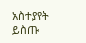አስተያየት ይስጡ